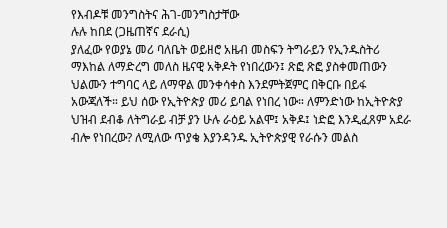የእብዶቹ መንግስትና ሕገ-መንግስታቸው
ሉሉ ከበደ (ጋዜጠኛና ደራሲ)
ያለፈው የወያኔ መሪ ባለቤት ወይዘሮ አዜብ መስፍን ትግራይን የኢንዱስትሪ ማእከል ለማድረግ መለስ ዜናዊ አቅዶት የነበረውን፤ ጽፎ ጽፎ ያስቀመጠውን ህልሙን ተግባር ላይ ለማዋል መንቀሳቀስ እንደምትጀምር በቅርቡ በይፋ አውጃለች። ይህ ሰው የኢትዮጵያ መሪ ይባል የነበረ ነው። ለምንድነው ከኢትዮጵያ ህዝብ ደብቆ ለትግራይ ብቻ ያን ሁሉ ራዕይ አልሞ፤ አቅዶ፤ ነድፎ እንዲፈጸም አደራ ብሎ የነበረው? ለሚለው ጥያቄ እያንዳንዱ ኢትዮጵያዊ የራሱን መልስ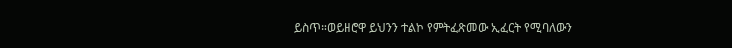ይስጥ።ወይዘሮዋ ይህንን ተልኮ የምትፈጽመው ኢፈርት የሚባለውን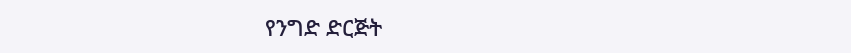የንግድ ድርጅት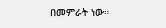በመምራት ነው።